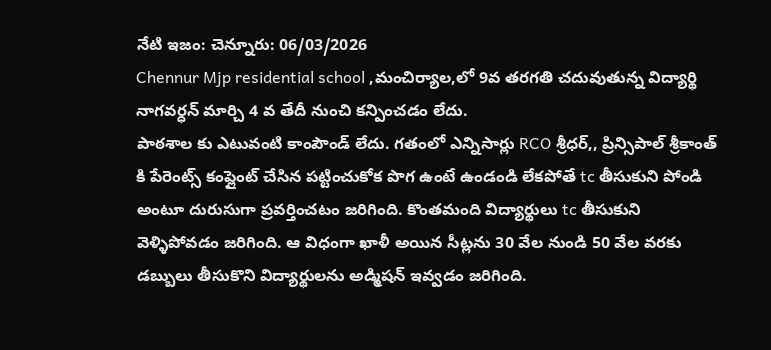నేటి ఇజం: చెన్నూరు: 06/03/2026
Chennur Mjp residential school ,మంచిర్యాల,లో 9వ తరగతి చదువుతున్న విద్యార్థి నాగవర్ధన్ మార్చి 4 వ తేదీ నుంచి కన్పించడం లేదు.
పాఠశాల కు ఎటువంటి కాంపౌండ్ లేదు. గతంలో ఎన్నిసార్లు RCO శ్రీధర్,, ప్రిన్సిపాల్ శ్రీకాంత్ కి పేరెంట్స్ కంప్లైంట్ చేసిన పట్టించుకోక పొగ ఉంటే ఉండండి లేకపోతే tc తీసుకుని పోండి అంటూ దురుసుగా ప్రవర్తించటం జరిగింది. కొంతమంది విద్యార్థులు tc తీసుకుని వెళ్ళిపోవడం జరిగింది. ఆ విధంగా ఖాళీ అయిన సీట్లను 30 వేల నుండి 50 వేల వరకు డబ్బులు తీసుకొని విద్యార్థులను అడ్మిషన్ ఇవ్వడం జరిగింది.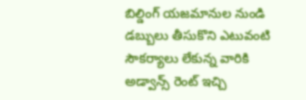బిల్డింగ్ యజమానుల నుండి డబ్బులు తీసుకొని ఎటువంటి సౌకర్యాలు లేకున్న వారికి అడ్వాన్స్ రెంట్ ఇచ్చి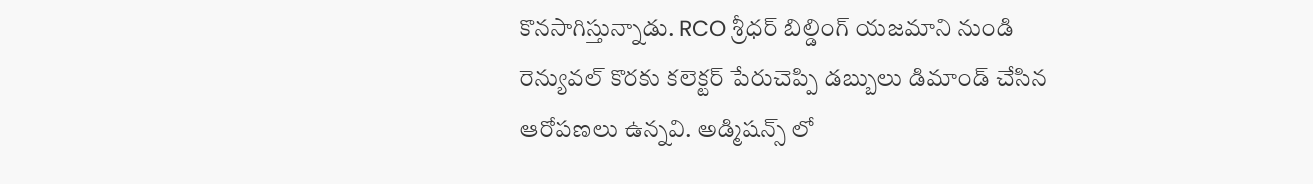కొనసాగిస్తున్నాడు. RCO శ్రీధర్ బిల్డింగ్ యజమాని నుండి రెన్యువల్ కొరకు కలెక్టర్ పేరుచెప్పి డబ్బులు డిమాండ్ చేసిన ఆరోపణలు ఉన్నవి. అడ్మిషన్స్ లో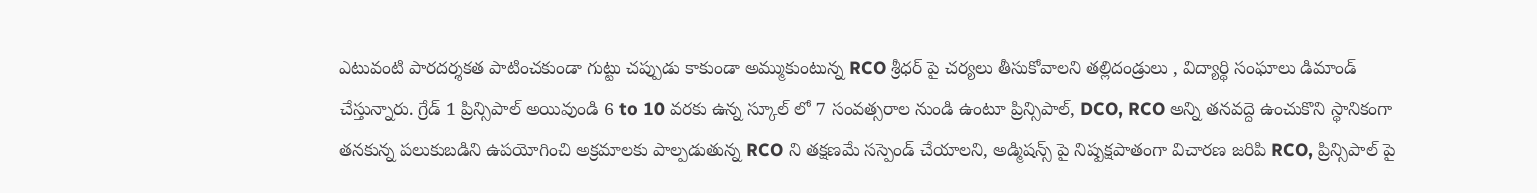ఎటువంటి పారదర్శకత పాటించకుండా గుట్టు చప్పుడు కాకుండా అమ్ముకుంటున్న RCO శ్రీధర్ పై చర్యలు తీసుకోవాలని తల్లిదండ్రులు , విద్యార్థి సంఘాలు డిమాండ్ చేస్తున్నారు. గ్రేడ్ 1 ప్రిన్సిపాల్ అయివుండి 6 to 10 వరకు ఉన్న స్కూల్ లో 7 సంవత్సరాల నుండి ఉంటూ ప్రిన్సిపాల్, DCO, RCO అన్ని తనవద్దె ఉంచుకొని స్థానికంగా తనకున్న పలుకుబడిని ఉపయోగించి అక్రమాలకు పాల్పడుతున్న RCO ని తక్షణమే సస్పెండ్ చేయాలని, అడ్మిషన్స్ పై నిష్పక్షపాతంగా విచారణ జరిపి RCO, ప్రిన్సిపాల్ పై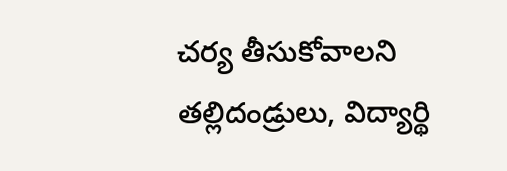చర్య తీసుకోవాలని తల్లిదండ్రులు, విద్యార్థి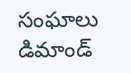సంఘాలు డిమాండ్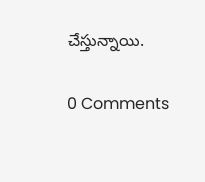చేస్తున్నాయి.

0 Comments